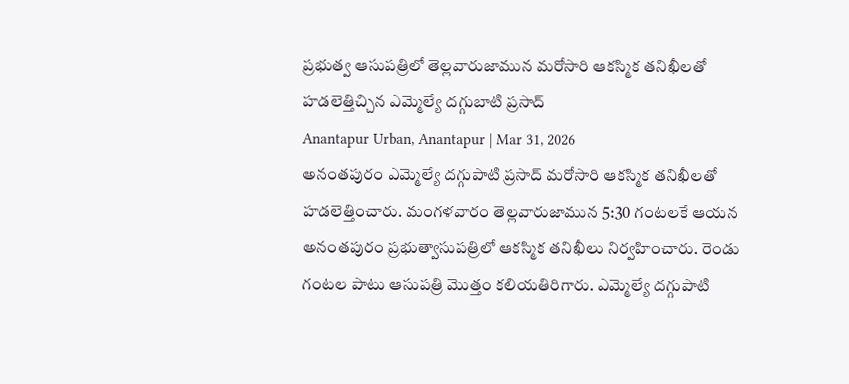ప్రభుత్వ ఆసుపత్రిలో తెల్లవారుజామున మరోసారి ఆకస్మిక తనిఖీలతో హడలెత్తిచ్చిన ఎమ్మెల్యే దగ్గుబాటి ప్రసాద్
Anantapur Urban, Anantapur | Mar 31, 2026
అనంతపురం ఎమ్మెల్యే దగ్గుపాటి ప్రసాద్ మరోసారి ఆకస్మిక తనిఖీలతో హడలెత్తించారు. మంగళవారం తెల్లవారుజామున 5:30 గంటలకే ఆయన అనంతపురం ప్రభుత్వాసుపత్రిలో ఆకస్మిక తనిఖీలు నిర్వహించారు. రెండు గంటల పాటు ఆసుపత్రి మొత్తం కలియతిరిగారు. ఎమ్మెల్యే దగ్గుపాటి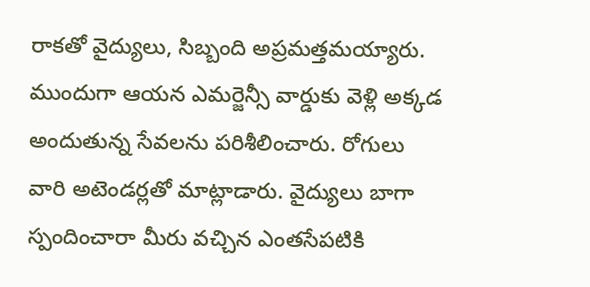రాకతో వైద్యులు, సిబ్బంది అప్రమత్తమయ్యారు. ముందుగా ఆయన ఎమర్జెన్సీ వార్డుకు వెళ్లి అక్కడ అందుతున్న సేవలను పరిశీలించారు. రోగులు వారి అటెండర్లతో మాట్లాడారు. వైద్యులు బాగా స్పందించారా మీరు వచ్చిన ఎంతసేపటికి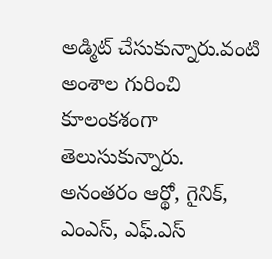అడ్మిట్ చేసుకున్నారు.వంటి అంశాల గురించి కూలంకశంగా తెలుసుకున్నారు. అనంతరం ఆర్థో, గైనిక్, ఎంఎస్, ఎఫ్.ఎస్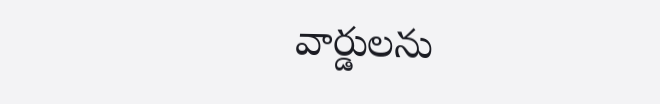వార్డులను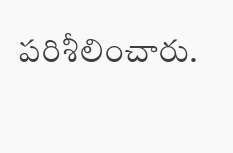పరిశీలించారు.